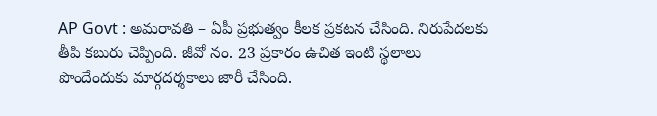AP Govt : అమరావతి – ఏపీ ప్రభుత్వం కీలక ప్రకటన చేసింది. నిరుపేదలకు తీపి కబురు చెప్పింది. జీవో నం. 23 ప్రకారం ఉచిత ఇంటి స్థలాలు పొందేందుకు మార్గదర్శకాలు జారీ చేసింది.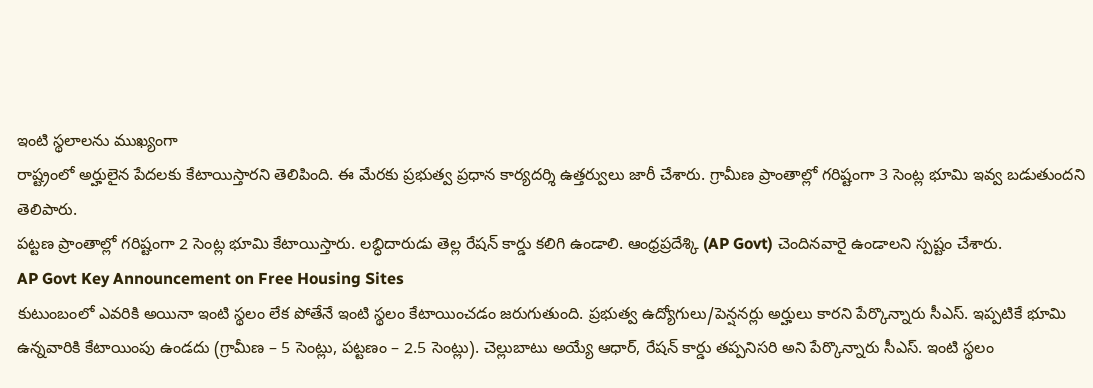ఇంటి స్థలాలను ముఖ్యంగా
రాష్ట్రంలో అర్హులైన పేదలకు కేటాయిస్తారని తెలిపింది. ఈ మేరకు ప్రభుత్వ ప్రధాన కార్యదర్శి ఉత్తర్వులు జారీ చేశారు. గ్రామీణ ప్రాంతాల్లో గరిష్టంగా 3 సెంట్ల భూమి ఇవ్వ బడుతుందని తెలిపారు.
పట్టణ ప్రాంతాల్లో గరిష్టంగా 2 సెంట్ల భూమి కేటాయిస్తారు. లబ్ధిదారుడు తెల్ల రేషన్ కార్డు కలిగి ఉండాలి. ఆంధ్రప్రదేశ్కి (AP Govt) చెందినవారై ఉండాలని స్పష్టం చేశారు.
AP Govt Key Announcement on Free Housing Sites
కుటుంబంలో ఎవరికి అయినా ఇంటి స్థలం లేక పోతేనే ఇంటి స్థలం కేటాయించడం జరుగుతుంది. ప్రభుత్వ ఉద్యోగులు/పెన్షనర్లు అర్హులు కారని పేర్కొన్నారు సీఎస్. ఇప్పటికే భూమి ఉన్నవారికి కేటాయింపు ఉండదు (గ్రామీణ – 5 సెంట్లు, పట్టణం – 2.5 సెంట్లు). చెల్లుబాటు అయ్యే ఆధార్, రేషన్ కార్డు తప్పనిసరి అని పేర్కొన్నారు సీఎస్. ఇంటి స్థలం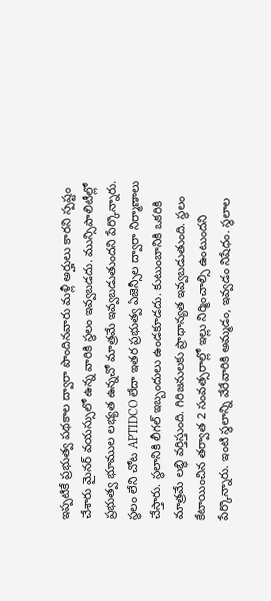ఇప్పటికే ప్రభుత్వ పథకాల ద్వారా పొందినవారు మళ్లీ అర్హులు కారని స్పష్టం చేశారు మైనర్ వయస్సులో ఉన్న వారికి స్థలం ఇవ్వబడదు. మున్సిపాలిటీల్లో ప్రభుత్వ భూముల లభ్యత ఉన్నచో మాత్రమే ఇవ్వబడుతుందని పేర్కొన్నారు.
స్థలం లేని చోట APTIDCO లేదా ఇతర ప్రభుత్వ ఏజెన్సీల ద్వారా నిర్మాణాలు చేస్తారు. స్థలానికి లీగల్ ఇబ్బందులు ఉండకూడదు. కుటుంబానికి ఒకరికి మాత్రమే లబ్ధి వర్తిస్తుంది. గిరిజనులకు ప్రాధాన్యత ఇవ్వబడుతుంది. స్థలం కేటాయించిన తర్వాత 2 సంవత్సరాల్లో ఇల్లు నిర్మించాల్సి ఉంటుందని పేర్కొన్నారు. ఇంటి స్థలాన్ని వేరేవారికి అమ్మడం, ఇవ్వడం నిషేధం. స్థలాల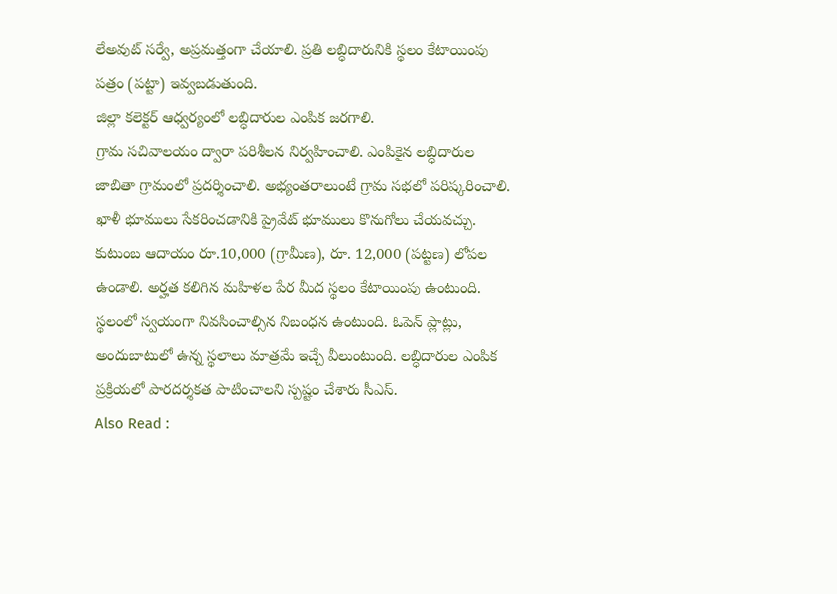లేఅవుట్ సర్వే, అప్రమత్తంగా చేయాలి. ప్రతి లబ్ధిదారునికి స్థలం కేటాయింపు పత్రం (పట్టా) ఇవ్వబడుతుంది.
జిల్లా కలెక్టర్ ఆధ్వర్యంలో లబ్ధిదారుల ఎంపిక జరగాలి.
గ్రామ సచివాలయం ద్వారా పరిశీలన నిర్వహించాలి. ఎంపికైన లబ్ధిదారుల జాబితా గ్రామంలో ప్రదర్శించాలి. అభ్యంతరాలుంటే గ్రామ సభలో పరిష్కరించాలి. ఖాళీ భూములు సేకరించడానికి ప్రైవేట్ భూములు కొనుగోలు చేయవచ్చు. కుటుంబ ఆదాయం రూ.10,000 (గ్రామీణ), రూ. 12,000 (పట్టణ) లోపల ఉండాలి. అర్హత కలిగిన మహిళల పేర మీద స్థలం కేటాయింపు ఉంటుంది. స్థలంలో స్వయంగా నివసించాల్సిన నిబంధన ఉంటుంది. ఓపెన్ ప్లాట్లు, అందుబాటులో ఉన్న స్థలాలు మాత్రమే ఇచ్చే వీలుంటుంది. లబ్ధిదారుల ఎంపిక ప్రక్రియలో పారదర్శకత పాటించాలని స్పష్టం చేశారు సీఎస్.
Also Read :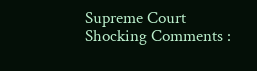Supreme Court Shocking Comments :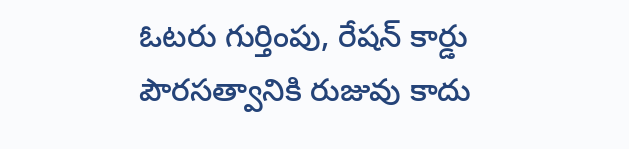ఓటరు గుర్తింపు, రేషన్ కార్డు పౌరసత్వానికి రుజువు కాదు